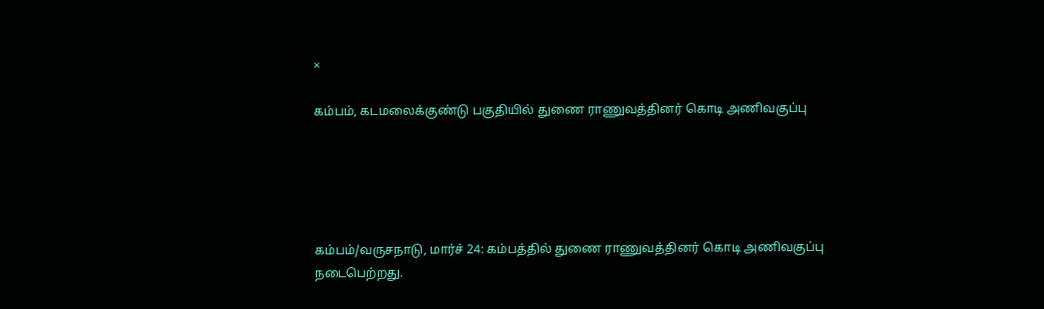×

கம்பம், கடமலைக்குண்டு பகுதியில் துணை ராணுவத்தினர் கொடி அணிவகுப்பு





கம்பம்/வருசநாடு, மார்ச் 24: கம்பத்தில் துணை ராணுவத்தினர் கொடி அணிவகுப்பு நடைபெற்றது.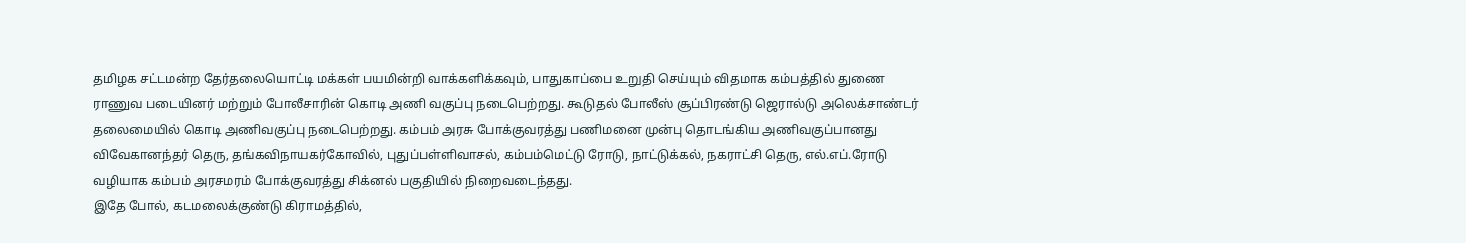தமிழக சட்டமன்ற தேர்தலையொட்டி மக்கள் பயமின்றி வாக்களிக்கவும், பாதுகாப்பை உறுதி செய்யும் விதமாக கம்பத்தில் துணை ராணுவ படையினர் மற்றும் போலீசாரின் கொடி அணி வகுப்பு நடைபெற்றது. கூடுதல் போலீஸ் சூப்பிரண்டு ஜெரால்டு அலெக்சாண்டர் தலைமையில் கொடி அணிவகுப்பு நடைபெற்றது. கம்பம் அரசு போக்குவரத்து பணிமனை முன்பு தொடங்கிய அணிவகுப்பானது விவேகானந்தர் தெரு, தங்கவிநாயகர்கோவில், புதுப்பள்ளிவாசல், கம்பம்மெட்டு ரோடு, நாட்டுக்கல், நகராட்சி தெரு, எல்.எப்.ரோடு வழியாக கம்பம் அரசமரம் போக்குவரத்து சிக்னல் பகுதியில் நிறைவடைந்தது.
இதே போல், கடமலைக்குண்டு கிராமத்தில்,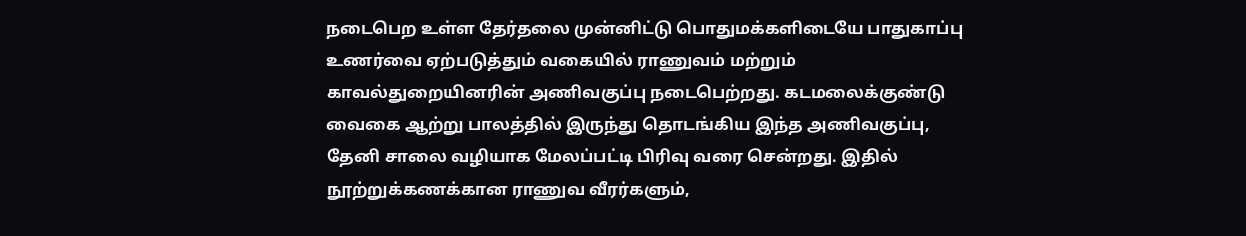நடைபெற உள்ள தேர்தலை முன்னிட்டு பொதுமக்களிடையே பாதுகாப்பு உணர்வை ஏற்படுத்தும் வகையில் ராணுவம் மற்றும் காவல்துறையினரின் அணிவகுப்பு நடைபெற்றது. கடமலைக்குண்டு வைகை ஆற்று பாலத்தில் இருந்து தொடங்கிய இந்த அணிவகுப்பு, தேனி சாலை வழியாக மேலப்பட்டி பிரிவு வரை சென்றது. இதில் நூற்றுக்கணக்கான ராணுவ வீரர்களும்,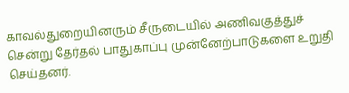காவல்துறையினரும் சீருடையில் அணிவகுத்துச் சென்று தேர்தல் பாதுகாப்பு முன்னேற்பாடுகளை உறுதி செய்தனர்.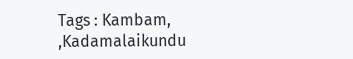Tags : Kambam, ,Kadamalaikundu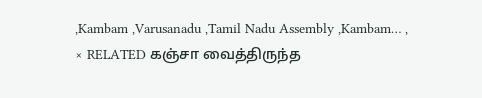,Kambam ,Varusanadu ,Tamil Nadu Assembly ,Kambam… ,
× RELATED கஞ்சா வைத்திருந்த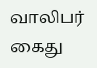வாலிபர் கைது